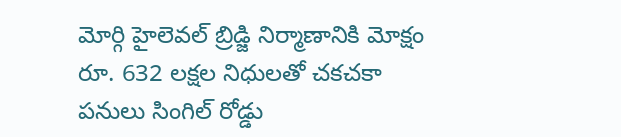మోర్గి హైలెవల్ బ్రిడ్జి నిర్మాణానికి మోక్షం రూ. 632 లక్షల నిధులతో చకచకా పనులు సింగిల్ రోడ్డు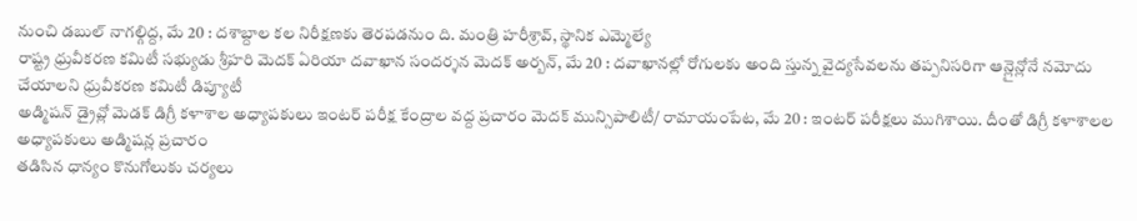నుంచి డబుల్ నాగల్గిద్ద, మే 20 : దశాబ్దాల కల నిరీక్షణకు తెరపడనుం ది. మంత్రి హరీశ్రావ్, స్థానిక ఎమ్మెల్యే
రాష్ట్ర ధ్రువీకరణ కమిటీ సభ్యుడు శ్రీహరి మెదక్ ఏరియా దవాఖాన సందర్శన మెదక్ అర్బన్, మే 20 : దవాఖానల్లో రోగులకు అంది స్తున్న వైద్యసేవలను తప్పనిసరిగా ఆన్లైన్లోనే నమోదు చేయాలని ధ్రువీకరణ కమిటీ డిప్యూటీ
అడ్మిషన్ డ్రైవ్లో మెడక్ డిగ్రీ కళాశాల అధ్యాపకులు ఇంటర్ పరీక్ష కేంద్రాల వద్ద ప్రచారం మెదక్ మున్సిపాలిటీ/ రామాయంపేట, మే 20 : ఇంటర్ పరీక్షలు ముగిశాయి. దీంతో డిగ్రీ కళాశాలల అధ్యాపకులు అడ్మిషన్ల ప్రచారం
తడిసిన ధాన్యం కొనుగోలుకు చర్యలు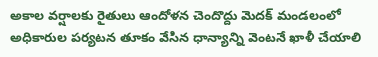అకాల వర్షాలకు రైతులు ఆందోళన చెందొద్దు మెదక్ మండలంలో అధికారుల పర్యటన తూకం వేసిన ధాన్యాన్ని వెంటనే ఖాళీ చేయాలి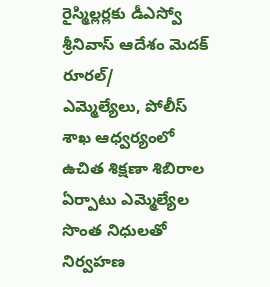రైస్మిల్లర్లకు డీఎస్వో శ్రీనివాస్ ఆదేశం మెదక్ రూరల్/
ఎమ్మెల్యేలు, పోలీస్ శాఖ ఆధ్వర్యంలో ఉచిత శిక్షణా శిబిరాల ఏర్పాటు ఎమ్మెల్యేల సొంత నిధులతో నిర్వహణ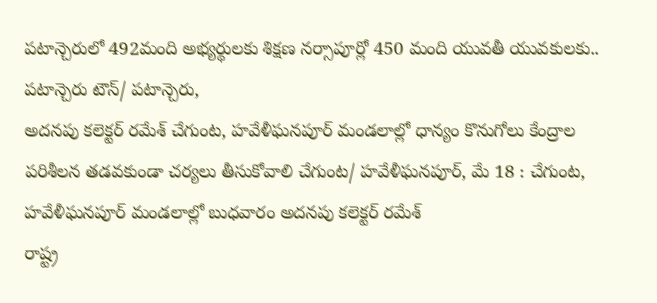పటాన్చెరులో 492మంది అభ్యర్థులకు శిక్షణ నర్సాపూర్లో 450 మంది యువతీ యువకులకు.. పటాన్చెరు టౌన్/ పటాన్చెరు,
అదనపు కలెక్టర్ రమేశ్ చేగుంట, హవేళీఘనపూర్ మండలాల్లో ధాన్యం కొనుగోలు కేంద్రాల పరిశీలన తడవకుండా చర్యలు తీసుకోవాలి చేగుంట/ హవేళీఘనపూర్, మే 18 : చేగుంట, హవేళీఘనపూర్ మండలాల్లో బుధవారం అదనపు కలెక్టర్ రమేశ్
రాష్ట్ర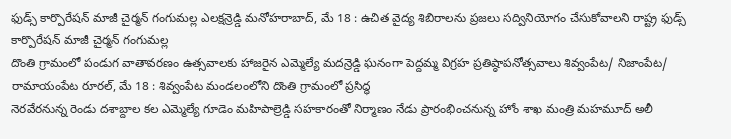ఫుడ్స్ కార్పొరేషన్ మాజీ చైర్మన్ గంగుమల్ల ఎలక్షన్రెడ్డి మనోహరాబాద్, మే 18 : ఉచిత వైద్య శిబిరాలను ప్రజలు సద్వినియోగం చేసుకోవాలని రాష్ట్ర ఫుడ్స్ కార్పొరేషన్ మాజీ చైర్మన్ గంగుమల్ల
దొంతి గ్రామంలో పండుగ వాతావరణం ఉత్సవాలకు హాజరైన ఎమ్మెల్యే మదన్రెడ్డి ఘనంగా పెద్దమ్మ విగ్రహ ప్రతిష్ఠాపనోత్సవాలు శివ్వంపేట/ నిజాంపేట/ రామాయంపేట రూరల్, మే 18 : శివ్వంపేట మండలంలోని దొంతి గ్రామంలో ప్రసిద్ధ
నెరవేరనున్న రెండు దశాబ్దాల కల ఎమ్మెల్యే గూడెం మహిపాల్రెడ్డి సహకారంతో నిర్మాణం నేడు ప్రారంభించనున్న హోం శాఖ మంత్రి మహమూద్ అలీ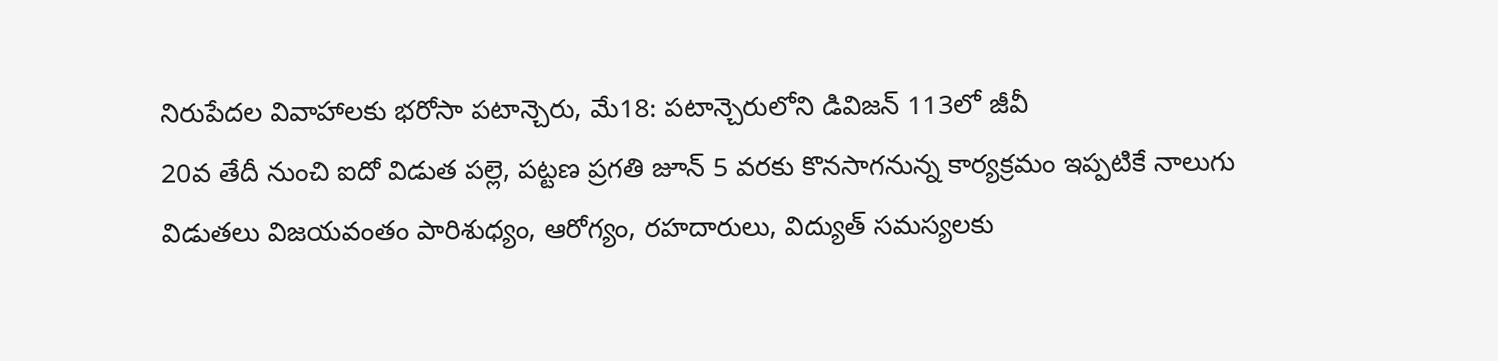నిరుపేదల వివాహాలకు భరోసా పటాన్చెరు, మే18: పటాన్చెరులోని డివిజన్ 113లో జీవీ
20వ తేదీ నుంచి ఐదో విడుత పల్లె, పట్టణ ప్రగతి జూన్ 5 వరకు కొనసాగనున్న కార్యక్రమం ఇప్పటికే నాలుగు విడుతలు విజయవంతం పారిశుధ్యం, ఆరోగ్యం, రహదారులు, విద్యుత్ సమస్యలకు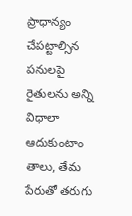ప్రాధాన్యం చేపట్టాల్సిన పనులపై
రైతులను అన్ని విధాలా ఆదుకుంటాం తాలు, తేమ పేరుతో తరుగు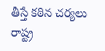తీస్తే కఠిన చర్యలు రాష్ట్ర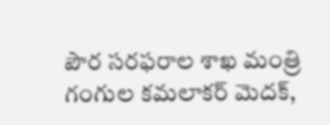పౌర సరఫరాల శాఖ మంత్రి గంగుల కమలాకర్ మెదక్,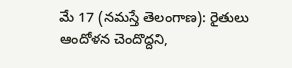మే 17 (నమస్తే తెలంగాణ): రైతులు ఆందోళన చెందొద్దని,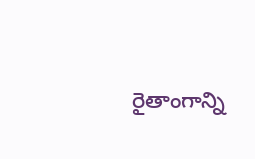రైతాంగాన్ని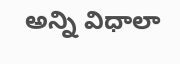అన్ని విధాలా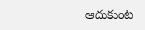ఆదుకుంట